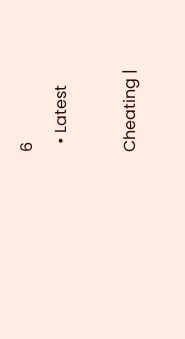6
  • Latest

Cheating |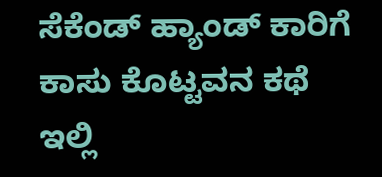ಸೆಕೆಂಡ್ ಹ್ಯಾಂಡ್ ಕಾರಿಗೆ ಕಾಸು ಕೊಟ್ಟವನ ಕಥೆ ಇಲ್ಲಿ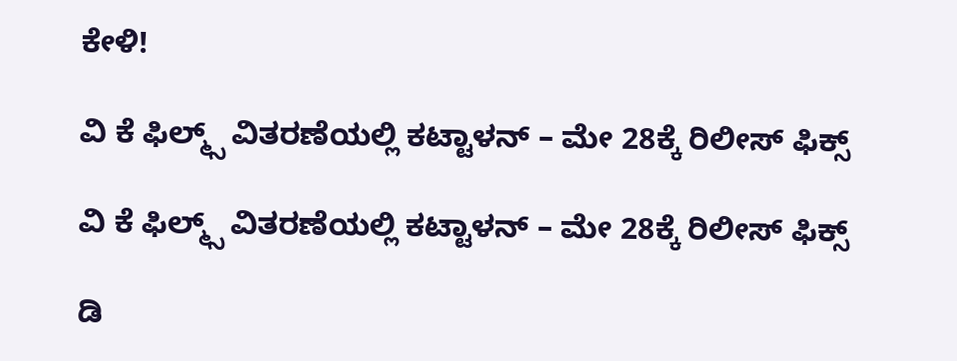ಕೇಳಿ!

ವಿ ಕೆ ಫಿಲ್ಮ್ಸ್ ವಿತರಣೆಯಲ್ಲಿ ಕಟ್ಟಾಳನ್ – ಮೇ 28ಕ್ಕೆ ರಿಲೀಸ್ ಫಿಕ್ಸ್

ವಿ ಕೆ ಫಿಲ್ಮ್ಸ್ ವಿತರಣೆಯಲ್ಲಿ ಕಟ್ಟಾಳನ್ – ಮೇ 28ಕ್ಕೆ ರಿಲೀಸ್ ಫಿಕ್ಸ್

ಡಿ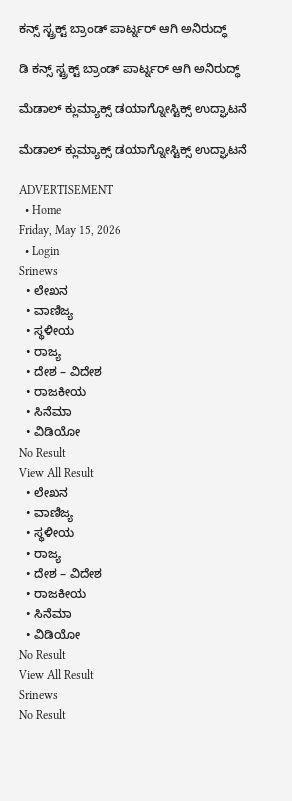ಕನ್ಸ್ ಸ್ಟ್ರಕ್ಟ್ ಬ್ರಾಂಡ್ ಪಾರ್ಟ್ನರ್ ಆಗಿ ಅನಿರುದ್ಧ್

ಡಿ ಕನ್ಸ್ ಸ್ಟ್ರಕ್ಟ್ ಬ್ರಾಂಡ್ ಪಾರ್ಟ್ನರ್ ಆಗಿ ಅನಿರುದ್ಧ್

ಮೆಡಾಲ್ ಕ್ಲುಮ್ಯಾಕ್ಸ್ ಡಯಾಗ್ನೋಸ್ಟಿಕ್ಸ್‌ ಉದ್ಘಾಟನೆ

ಮೆಡಾಲ್ ಕ್ಲುಮ್ಯಾಕ್ಸ್ ಡಯಾಗ್ನೋಸ್ಟಿಕ್ಸ್‌ ಉದ್ಘಾಟನೆ

ADVERTISEMENT
  • Home
Friday, May 15, 2026
  • Login
Srinews
  • ಲೇಖನ
  • ವಾಣಿಜ್ಯ
  • ಸ್ಥಳೀಯ
  • ರಾಜ್ಯ
  • ದೇಶ – ವಿದೇಶ
  • ರಾಜಕೀಯ
  • ಸಿನೆಮಾ
  • ವಿಡಿಯೋ
No Result
View All Result
  • ಲೇಖನ
  • ವಾಣಿಜ್ಯ
  • ಸ್ಥಳೀಯ
  • ರಾಜ್ಯ
  • ದೇಶ – ವಿದೇಶ
  • ರಾಜಕೀಯ
  • ಸಿನೆಮಾ
  • ವಿಡಿಯೋ
No Result
View All Result
Srinews
No Result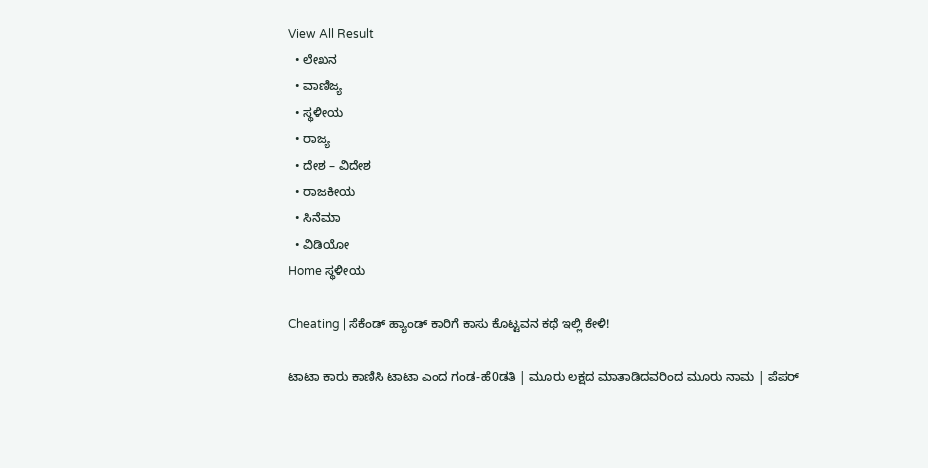View All Result
  • ಲೇಖನ
  • ವಾಣಿಜ್ಯ
  • ಸ್ಥಳೀಯ
  • ರಾಜ್ಯ
  • ದೇಶ – ವಿದೇಶ
  • ರಾಜಕೀಯ
  • ಸಿನೆಮಾ
  • ವಿಡಿಯೋ
Home ಸ್ಥಳೀಯ

Cheating | ಸೆಕೆಂಡ್ ಹ್ಯಾಂಡ್ ಕಾರಿಗೆ ಕಾಸು ಕೊಟ್ಟವನ ಕಥೆ ಇಲ್ಲಿ ಕೇಳಿ!

ಟಾಟಾ ಕಾರು ಕಾಣಿಸಿ ಟಾಟಾ ಎಂದ ಗಂಡ-ಹೆ0ಡತಿ | ಮೂರು ಲಕ್ಷದ ಮಾತಾಡಿದವರಿಂದ ಮೂರು ನಾಮ | ಪೆಪರ್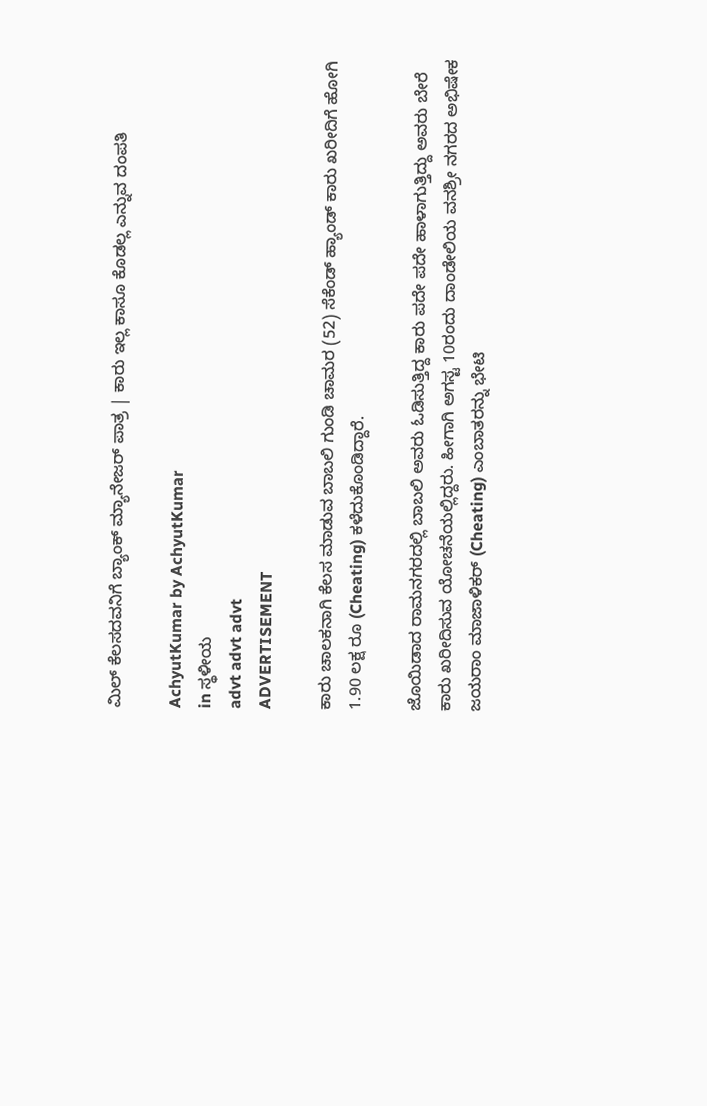ಮಿಲ್ ಕೆಲಸದವನಿಗೆ ಬ್ಯಾಂಕ್ ಮ್ಯಾನೇಜರ್ ಪಾತ್ರ | ಕಾರು ಇಲ್ಲ ಕಾಸೂ ಕೊಡಲ್ಲ ಎನ್ನುವ ದಂಪತಿ

AchyutKumar by AchyutKumar
in ಸ್ಥಳೀಯ
advt advt advt
ADVERTISEMENT

ಕಾರು ಚಾಲಕನಾಗಿ ಕೆಲಸ ಮಾಡುವ ಬಾಬಲಿ ಗುಂಡಿ ಚಾಮರ (52) ಸೆಕೆಂಡ್ ಹ್ಯಾಂಡ್ ಕಾರು ಖರೀದಿಗೆ ಹೋಗಿ 1.90 ಲಕ್ಷ ರೂ (Cheating) ಕಳೆದುಕೊಂಡಿದ್ದಾರೆ.

ಜೊಯಿಡಾದ ರಾಮನಗರದಲ್ಲಿ ಬಾಬಲಿ ಅವರು ಓಡಿಸುತ್ತಿದ್ದ ಕಾರು ಪದೇ ಪದೇ ಹಾಳಾಗುತ್ತಿದ್ದು ಅವರು ಬೇರೆ ಕಾರು ಖರೀದಿಸುವ ಯೋಚನೆಯಲ್ಲಿದ್ದರು. ಹೀಗಾಗಿ ಅಗಸ್ಟ 10ರಂದು ದಾಂಡೇಲಿಯ ವನಶ್ರೀ ನಗರದ ಅಭಿಷೇಕ ಜಯರಾಂ ಮಾಜಾಳಿಕರ್ (Cheating) ಎಂಬಾತರನ್ನು ಭೇಟಿ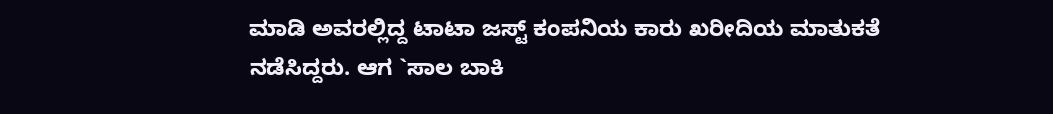ಮಾಡಿ ಅವರಲ್ಲಿದ್ದ ಟಾಟಾ ಜಸ್ಟ್ ಕಂಪನಿಯ ಕಾರು ಖರೀದಿಯ ಮಾತುಕತೆ ನಡೆಸಿದ್ದರು. ಆಗ `ಸಾಲ ಬಾಕಿ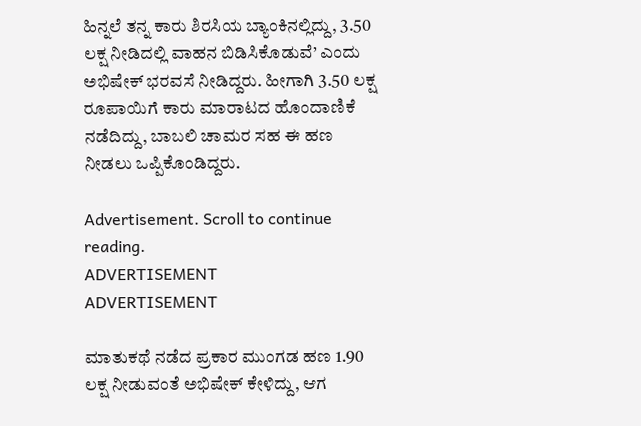ಹಿನ್ನಲೆ ತನ್ನ ಕಾರು ಶಿರಸಿಯ ಬ್ಯಾಂಕಿನಲ್ಲಿದ್ದು, 3.50 ಲಕ್ಷ ನೀಡಿದಲ್ಲಿ ವಾಹನ ಬಿಡಿಸಿಕೊಡುವೆ’ ಎಂದು ಅಭಿಷೇಕ್ ಭರವಸೆ ನೀಡಿದ್ದರು. ಹೀಗಾಗಿ 3.50 ಲಕ್ಷ ರೂಪಾಯಿಗೆ ಕಾರು ಮಾರಾಟದ ಹೊಂದಾಣಿಕೆ ನಡೆದಿದ್ದು, ಬಾಬಲಿ ಚಾಮರ ಸಹ ಈ ಹಣ ನೀಡಲು ಒಪ್ಪಿಕೊಂಡಿದ್ದರು.

Advertisement. Scroll to continue reading.
ADVERTISEMENT
ADVERTISEMENT

ಮಾತುಕಥೆ ನಡೆದ ಪ್ರಕಾರ ಮುಂಗಡ ಹಣ 1.90 ಲಕ್ಷ ನೀಡುವಂತೆ ಅಭಿಷೇಕ್ ಕೇಳಿದ್ದು, ಆಗ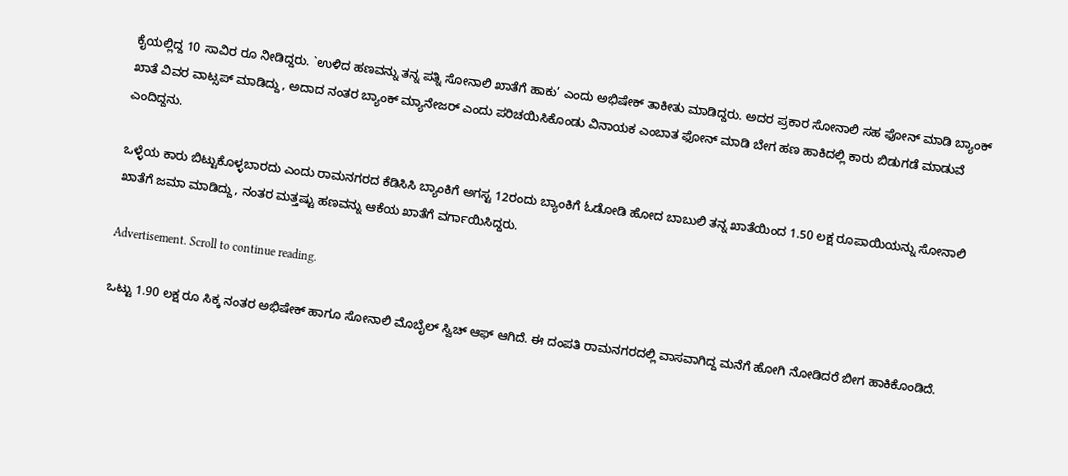ಕೈಯಲ್ಲಿದ್ದ 10 ಸಾವಿರ ರೂ ನೀಡಿದ್ದರು. `ಉಳಿದ ಹಣವನ್ನು ತನ್ನ ಪತ್ನಿ ಸೋನಾಲಿ ಖಾತೆಗೆ ಹಾಕು’ ಎಂದು ಅಭಿಷೇಕ್ ತಾಕೀತು ಮಾಡಿದ್ದರು. ಅದರ ಪ್ರಕಾರ ಸೋನಾಲಿ ಸಹ ಫೋನ್ ಮಾಡಿ ಬ್ಯಾಂಕ್ ಖಾತೆ ವಿವರ ವಾಟ್ಸಪ್ ಮಾಡಿದ್ದು, ಅದಾದ ನಂತರ ಬ್ಯಾಂಕ್ ಮ್ಯಾನೇಜರ್ ಎಂದು ಪರಿಚಯಿಸಿಕೊಂಡು ವಿನಾಯಕ ಎಂಬಾತ ಫೋನ್ ಮಾಡಿ ಬೇಗ ಹಣ ಹಾಕಿದಲ್ಲಿ ಕಾರು ಬಿಡುಗಡೆ ಮಾಡುವೆ ಎಂದಿದ್ದನು.

ಒಳ್ಳೆಯ ಕಾರು ಬಿಟ್ಟುಕೊಳ್ಳಬಾರದು ಎಂದು ರಾಮನಗರದ ಕೆಡಿಸಿಸಿ ಬ್ಯಾಂಕಿಗೆ ಅಗಸ್ಟ 12ರಂದು ಬ್ಯಾಂಕಿಗೆ ಓಡೋಡಿ ಹೋದ ಬಾಬುಲಿ ತನ್ನ ಖಾತೆಯಿಂದ 1.50 ಲಕ್ಷ ರೂಪಾಯಿಯನ್ನು ಸೋನಾಲಿ ಖಾತೆಗೆ ಜಮಾ ಮಾಡಿದ್ದು, ನಂತರ ಮತ್ತಷ್ಟು ಹಣವನ್ನು ಆಕೆಯ ಖಾತೆಗೆ ವರ್ಗಾಯಿಸಿದ್ದರು.

Advertisement. Scroll to continue reading.

ಒಟ್ಟು 1.90 ಲಕ್ಷ ರೂ ಸಿಕ್ಕ ನಂತರ ಅಭಿಷೇಕ್ ಹಾಗೂ ಸೋನಾಲಿ ಮೊಬೈಲ್ ಸ್ವಿಚ್ ಆಫ್ ಆಗಿದೆ. ಈ ದಂಪತಿ ರಾಮನಗರದಲ್ಲಿ ವಾಸವಾಗಿದ್ದ ಮನೆಗೆ ಹೋಗಿ ನೋಡಿದರೆ ಬೀಗ ಹಾಕಿಕೊಂಡಿದೆ.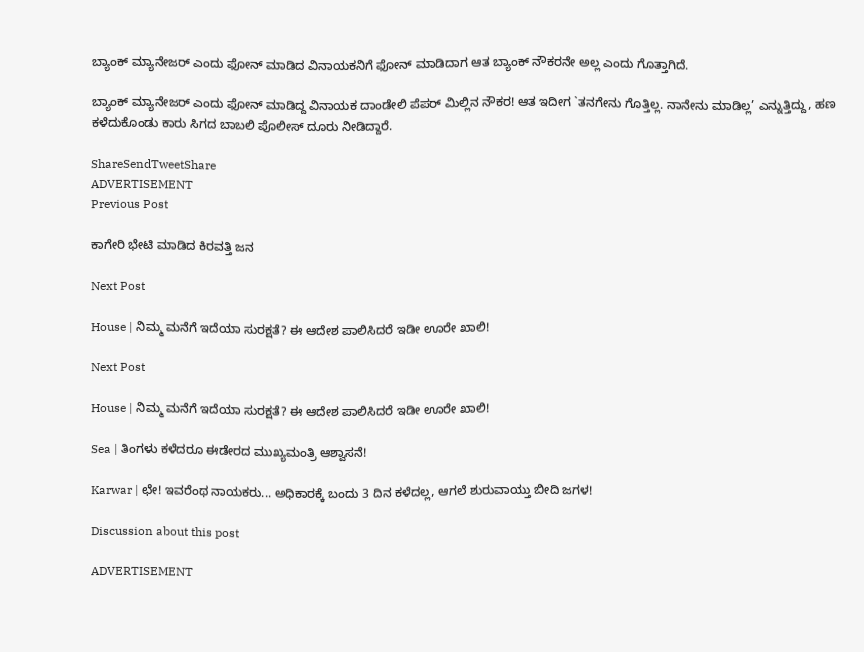ಬ್ಯಾಂಕ್ ಮ್ಯಾನೇಜರ್ ಎಂದು ಫೋನ್ ಮಾಡಿದ ವಿನಾಯಕನಿಗೆ ಫೋನ್ ಮಾಡಿದಾಗ ಆತ ಬ್ಯಾಂಕ್ ನೌಕರನೇ ಅಲ್ಲ ಎಂದು ಗೊತ್ತಾಗಿದೆ.

ಬ್ಯಾಂಕ್ ಮ್ಯಾನೇಜರ್ ಎಂದು ಫೋನ್ ಮಾಡಿದ್ದ ವಿನಾಯಕ ದಾಂಡೇಲಿ ಪೆಪರ್ ಮಿಲ್ಲಿನ ನೌಕರ! ಆತ ಇದೀಗ `ತನಗೇನು ಗೊತ್ತಿಲ್ಲ. ನಾನೇನು ಮಾಡಿಲ್ಲ’ ಎನ್ನುತ್ತಿದ್ದು, ಹಣ ಕಳೆದುಕೊಂಡು ಕಾರು ಸಿಗದ ಬಾಬಲಿ ಪೊಲೀಸ್ ದೂರು ನೀಡಿದ್ದಾರೆ.

ShareSendTweetShare
ADVERTISEMENT
Previous Post

ಕಾಗೇರಿ ಭೇಟಿ ಮಾಡಿದ ಕಿರವತ್ತಿ ಜನ

Next Post

House | ನಿಮ್ಮ ಮನೆಗೆ ಇದೆಯಾ ಸುರಕ್ಷತೆ? ಈ ಆದೇಶ ಪಾಲಿಸಿದರೆ ಇಡೀ ಊರೇ ಖಾಲಿ!

Next Post

House | ನಿಮ್ಮ ಮನೆಗೆ ಇದೆಯಾ ಸುರಕ್ಷತೆ? ಈ ಆದೇಶ ಪಾಲಿಸಿದರೆ ಇಡೀ ಊರೇ ಖಾಲಿ!

Sea | ತಿಂಗಳು ಕಳೆದರೂ ಈಡೇರದ ಮುಖ್ಯಮಂತ್ರಿ ಆಶ್ವಾಸನೆ!

Karwar | ಛೇ! ಇವರೆಂಥ ನಾಯಕರು... ಅಧಿಕಾರಕ್ಕೆ ಬಂದು 3 ದಿನ ಕಳೆದಲ್ಲ, ಆಗಲೆ ಶುರುವಾಯ್ತು ಬೀದಿ ಜಗಳ!

Discussion about this post

ADVERTISEMENT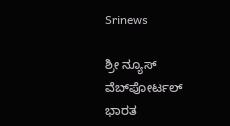Srinews

ಶ್ರೀ ನ್ಯೂಸ್ ವೆಬ್‌ಪೋರ್ಟಲ್ ಭಾರತ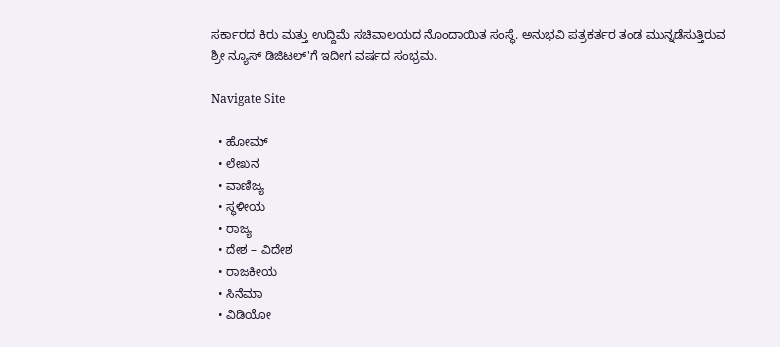ಸರ್ಕಾರದ ಕಿರು ಮತ್ತು ಉದ್ದಿಮೆ ಸಚಿವಾಲಯದ ನೊಂದಾಯಿತ ಸಂಸ್ಥೆ. ಅನುಭವಿ ಪತ್ರಕರ್ತರ ತಂಡ ಮುನ್ನಡೆಸುತ್ತಿರುವ ಶ್ರೀ ನ್ಯೂಸ್ ಡಿಜಿಟಲ್'ಗೆ ಇದೀಗ ವರ್ಷದ ಸಂಭ್ರಮ.

Navigate Site

  • ಹೋಮ್
  • ಲೇಖನ
  • ವಾಣಿಜ್ಯ
  • ಸ್ಥಳೀಯ
  • ರಾಜ್ಯ
  • ದೇಶ – ವಿದೇಶ
  • ರಾಜಕೀಯ
  • ಸಿನೆಮಾ
  • ವಿಡಿಯೋ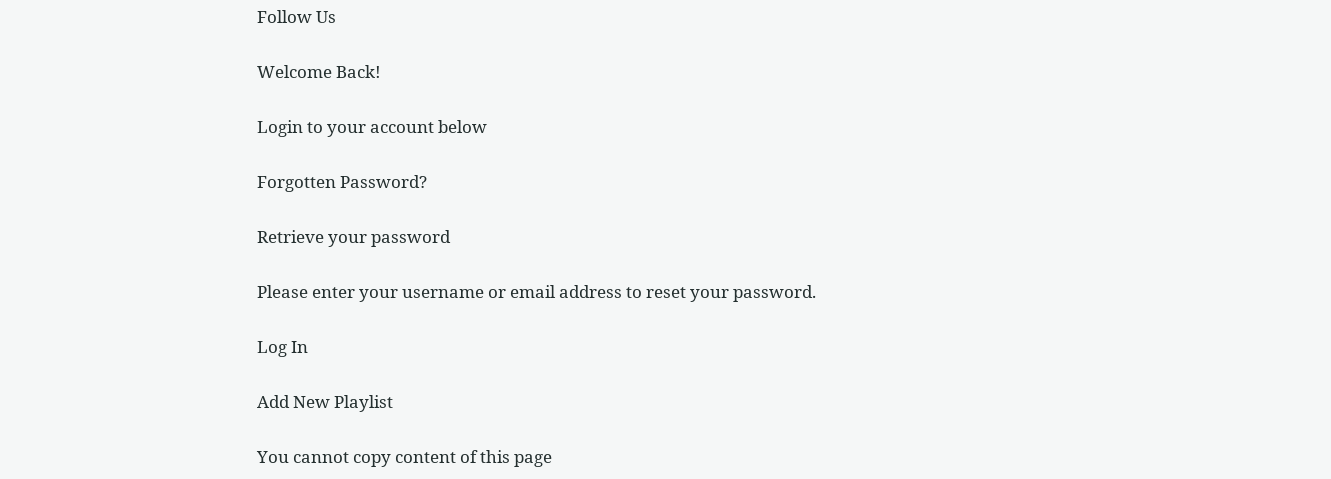Follow Us

Welcome Back!

Login to your account below

Forgotten Password?

Retrieve your password

Please enter your username or email address to reset your password.

Log In

Add New Playlist

You cannot copy content of this page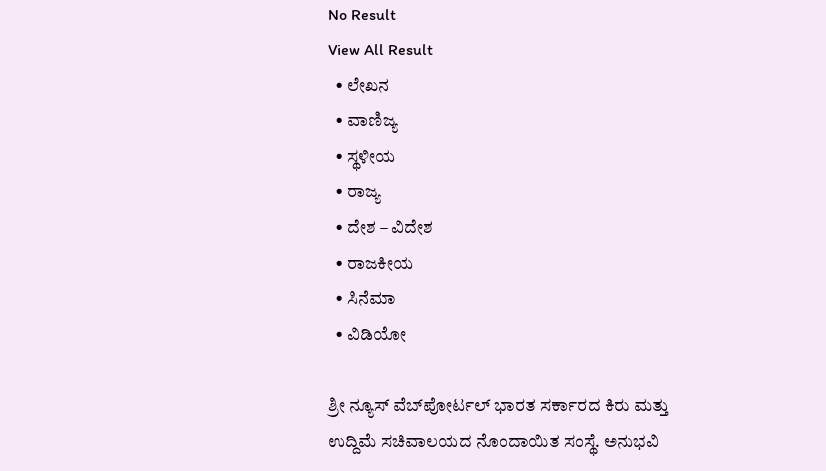No Result
View All Result
  • ಲೇಖನ
  • ವಾಣಿಜ್ಯ
  • ಸ್ಥಳೀಯ
  • ರಾಜ್ಯ
  • ದೇಶ – ವಿದೇಶ
  • ರಾಜಕೀಯ
  • ಸಿನೆಮಾ
  • ವಿಡಿಯೋ

ಶ್ರೀ ನ್ಯೂಸ್ ವೆಬ್‌ಪೋರ್ಟಲ್ ಭಾರತ ಸರ್ಕಾರದ ಕಿರು ಮತ್ತು ಉದ್ದಿಮೆ ಸಚಿವಾಲಯದ ನೊಂದಾಯಿತ ಸಂಸ್ಥೆ. ಅನುಭವಿ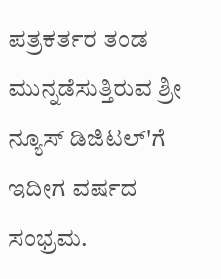ಪತ್ರಕರ್ತರ ತಂಡ ಮುನ್ನಡೆಸುತ್ತಿರುವ ಶ್ರೀ ನ್ಯೂಸ್ ಡಿಜಿಟಲ್'ಗೆ ಇದೀಗ ವರ್ಷದ ಸಂಭ್ರಮ.